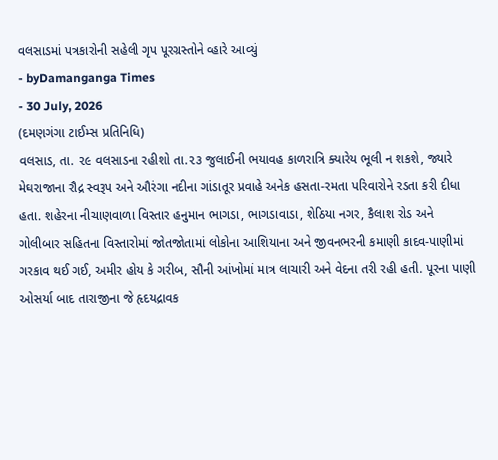વલસાડમાં પત્રકારોની સહેલી ગૃપ પૂરગ્રસ્તોને વ્હારે આવ્યું
- byDamanganga Times
- 30 July, 2026
(દમણગંગા ટાઈમ્સ પ્રતિનિધિ)
વલસાડ, તા. ૨૯ વલસાડના રહીશો તા.૨૩ જુલાઈની ભયાવહ કાળરાત્રિ ક્યારેય ભૂલી ન શકશે, જ્યારે મેઘરાજાના રૌદ્ર સ્વરૂપ અને ઔરંગા નદીના ગાંડાતૂર પ્રવાહે અનેક હસતા-રમતા પરિવારોને રડતા કરી દીધા હતા. શહેરના નીચાણવાળા વિસ્તાર હનુમાન ભાગડા, ભાગડાવાડા, શેઠિયા નગર, કૈલાશ રોડ અને ગોલીબાર સહિતના વિસ્તારોમાં જોતજોતામાં લોકોના આશિયાના અને જીવનભરની કમાણી કાદવ-પાણીમાં ગરકાવ થઈ ગઈ, અમીર હોય કે ગરીબ, સૌની આંખોમાં માત્ર લાચારી અને વેદના તરી રહી હતી. પૂરના પાણી ઓસર્યા બાદ તારાજીના જે હૃદયદ્રાવક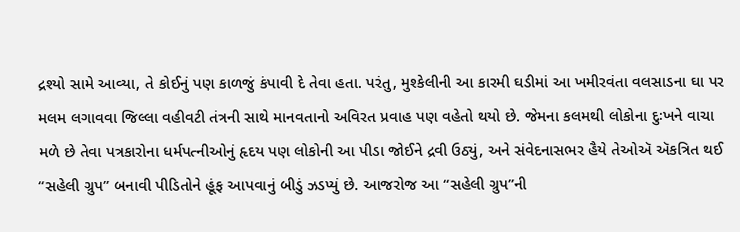દ્રશ્યો સામે આવ્યા, તે કોઈનું પણ કાળજું કંપાવી દે તેવા હતા. પરંતુ, મુશ્કેલીની આ કારમી ઘડીમાં આ ખમીરવંતા વલસાડના ઘા પર મલમ લગાવવા જિલ્લા વહીવટી તંત્રની સાથે માનવતાનો અવિરત પ્રવાહ પણ વહેતો થયો છે. જેમના કલમથી લોકોના દુઃખને વાચા મળે છે તેવા પત્રકારોના ધર્મપત્નીઓનું હૃદય પણ લોકોની આ પીડા જોઈને દ્રવી ઉઠ્યું, અને સંવેદનાસભર હૈયે તેઓઍ ઍકત્રિત થઈ ‘‘સહેલી ગ્રુપ’’ બનાવી પીડિતોને હૂંફ આપવાનું બીડું ઝડપ્યું છે. આજરોજ આ ‘‘સહેલી ગ્રુપ’’ની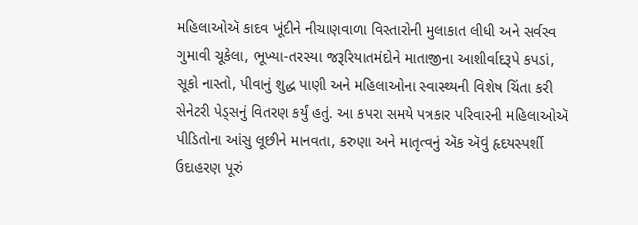મહિલાઓઍ કાદવ ખૂંદીને નીચાણવાળા વિસ્તારોની મુલાકાત લીધી અને સર્વસ્વ ગુમાવી ચૂકેલા, ભૂખ્યા-તરસ્યા જરૂરિયાતમંદોને માતાજીના આશીર્વાદરૂપે કપડાં, સૂકો નાસ્તો, પીવાનું શુદ્ધ પાણી અને મહિલાઓના સ્વાસ્થ્યની વિશેષ ચિંતા કરી સેનેટરી પેડ્સનું વિતરણ કર્યું હતું. આ કપરા સમયે પત્રકાર પરિવારની મહિલાઓઍ પીડિતોના આંસુ લૂછીને માનવતા, કરુણા અને માતૃત્વનું ઍક ઍવું હૃદયસ્પર્શી ઉદાહરણ પૂરું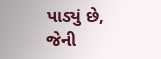પાડ્યું છે, જેની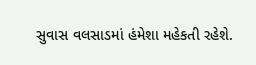સુવાસ વલસાડમાં હંમેશા મહેકતી રહેશે.